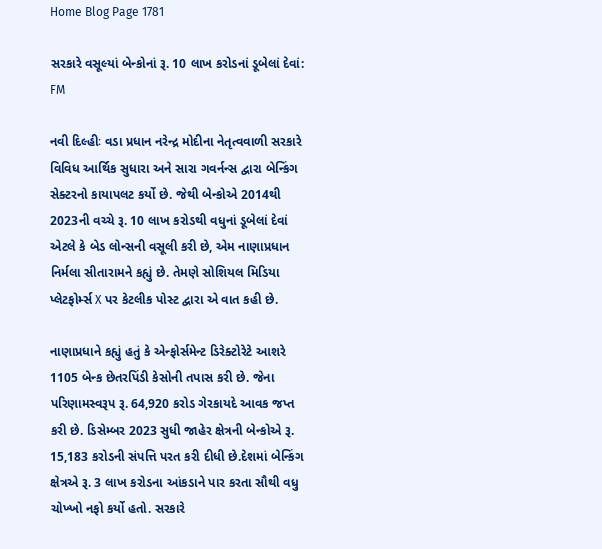Home Blog Page 1781

સરકારે વસૂલ્યાં બેન્કોનાં રૂ. 10 લાખ કરોડનાં ડૂબેલાં દેવાં: FM

નવી દિલ્હીઃ વડા પ્રધાન નરેન્દ્ર મોદીના નેતૃત્વવાળી સરકારે વિવિધ આર્થિક સુધારા અને સારા ગવર્નન્સ દ્વારા બેન્કિંગ સેક્ટરનો કાયાપલટ કર્યો છે. જેથી બેન્કોએ 2014થી 2023ની વચ્ચે રૂ. 10 લાખ કરોડથી વધુનાં ડૂબેલાં દેવાં એટલે કે બેડ લોન્સની વસૂલી કરી છે, એમ નાણાપ્રધાન નિર્મલા સીતારામને કહ્યું છે. તેમણે સોશિયલ મિડિયા પ્લેટફોર્મ્સ X પર કેટલીક પોસ્ટ દ્વારા એ વાત કહી છે.

નાણાપ્રધાને કહ્યું હતું કે એન્ફોર્સમેન્ટ ડિરેક્ટોરેટે આશરે 1105 બેન્ક છેતરપિંડી કેસોની તપાસ કરી છે. જેના પરિણામસ્વરૂપ રૂ. 64,920 કરોડ ગેરકાયદે આવક જપ્ત કરી છે. ડિસેમ્બર 2023 સુધી જાહેર ક્ષેત્રની બેન્કોએ રૂ. 15,183 કરોડની સંપત્તિ પરત કરી દીધી છે.દેશમાં બેન્કિંગ ક્ષેત્રએ રૂ. 3 લાખ કરોડના આંકડાને પાર કરતા સૌથી વધુ ચોખ્ખો નફો કર્યો હતો. સરકારે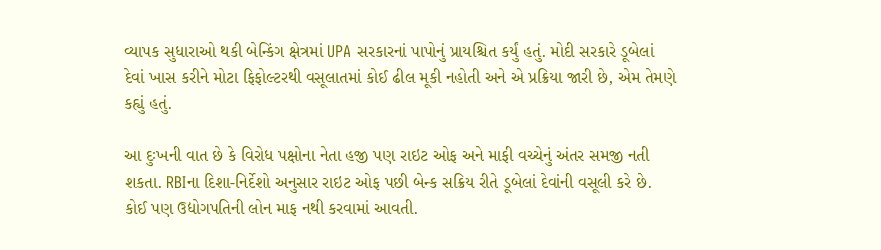વ્યાપક સુધારાઓ થકી બેન્કિંગ ક્ષેત્રમાં UPA સરકારનાં પાપોનું પ્રાયશ્ચિત કર્યું હતું. મોદી સરકારે ડૂબેલાં દેવાં ખાસ કરીને મોટા ફિફોલ્ટરથી વસૂલાતમાં કોઈ ઢીલ મૂકી નહોતી અને એ પ્રક્રિયા જારી છે, એમ તેમણે કહ્યું હતું.

આ દુઃખની વાત છે કે વિરોધ પક્ષોના નેતા હજી પણ રાઇટ ઓફ અને માફી વચ્ચેનું અંતર સમજી નતી શકતા. RBIના દિશા-નિર્દેશો અનુસાર રાઇટ ઓફ પછી બેન્ક સક્રિય રીતે ડૂબેલાં દેવાંની વસૂલી કરે છે. કોઈ પણ ઉદ્યોગપતિની લોન માફ નથી કરવામાં આવતી.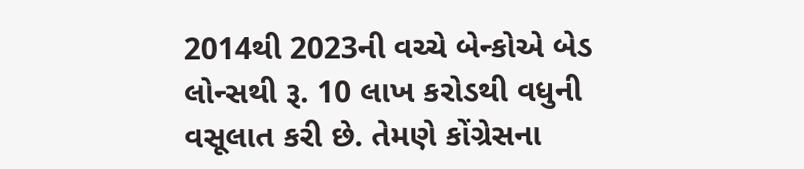2014થી 2023ની વચ્ચે બેન્કોએ બેડ લોન્સથી રૂ. 10 લાખ કરોડથી વધુની વસૂલાત કરી છે. તેમણે કોંગ્રેસના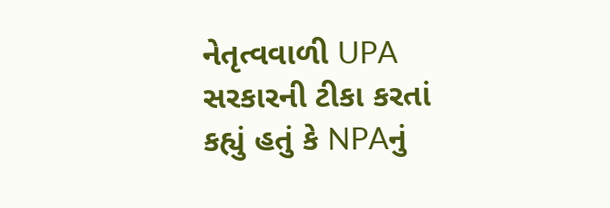નેતૃત્વવાળી UPA સરકારની ટીકા કરતાં કહ્યું હતું કે NPAનું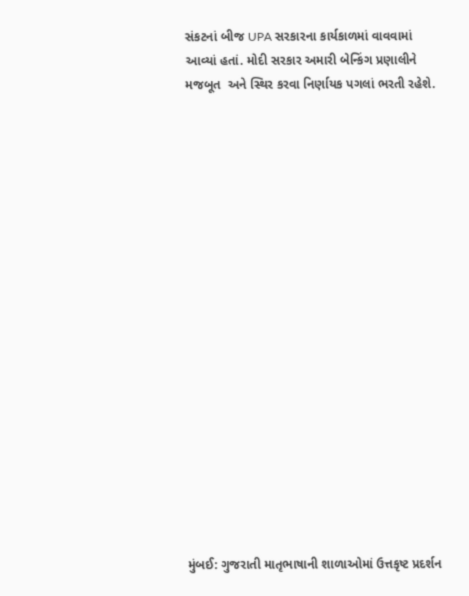સંકટનાં બીજ UPA સરકારના કાર્યકાળમાં વાવવામાં આવ્યાં હતાં. મોદી સરકાર અમારી બેન્કિંગ પ્રણાલીને મજબૂત  અને સ્થિર કરવા નિર્ણાયક પગલાં ભરતી રહેશે.



















મુંબઈ: ગુજરાતી માતૃભાષાની શાળાઓમાં ઉત્તકૃષ્ટ પ્રદર્શન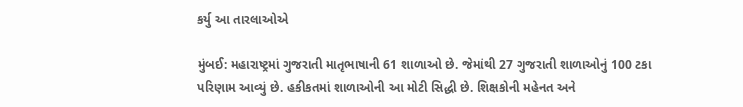કર્યુ આ તારલાઓએ

મુંબઈ: મહારાષ્ટ્રમાં ગુજરાતી માતૃભાષાની 61 શાળાઓ છે. જેમાંથી 27 ગુજરાતી શાળાઓનું 100 ટકા પરિણામ આવ્યું છે. હકીકતમાં શાળાઓની આ મોટી સિદ્ધી છે. શિક્ષકોની મહેનત અને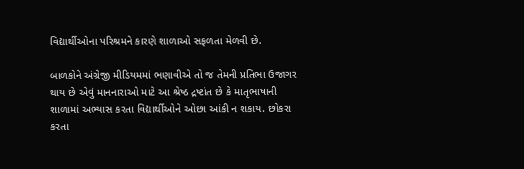વિદ્યાર્થીઓના પરિશ્રમને કારણે શાળાઓ સફળતા મેળવી છે.

બાળકોને અંગ્રેજી મીડિયમમાં ભણાવીએ તો જ તેમની પ્રતિભા ઉજાગર થાય છે એવું માનનારાઓ માટે આ શ્રેષ્ઠ દ્રષ્ટાંત છે કે માતૃભાષાની શાળામાં અભ્યાસ કરતા વિદ્યાર્થીઓને ઓછા આંકી ન શકાય. છોકરા કરતા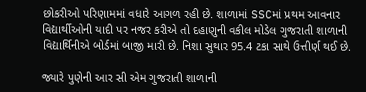છોકરીઓ પરિણામમાં વધારે આગળ રહી છે. શાળામાં SSCમાં પ્રથમ આવનાર વિદ્યાર્થીઓની યાદી પર નજર કરીએ તો દહાણુની વકીલ મોડેલ ગુજરાતી શાળાની વિદ્યાર્થિનીએ બોર્ડમાં બાજી મારી છે. નિશા સુથાર 95.4 ટકા સાથે ઉત્તીર્ણ થઈ છે.

જ્યારે પુણેની આર સી એમ ગુજરાતી શાળાની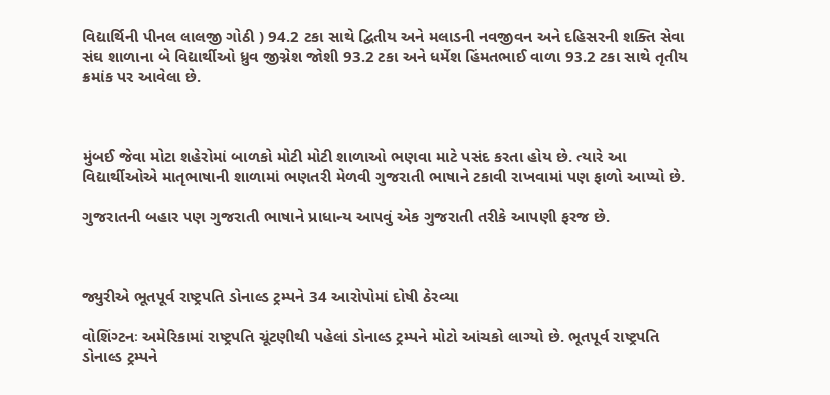વિદ્યાર્થિની પીનલ લાલજી ગોઠી ) 94.2 ટકા સાથે દ્વિતીય અને મલાડની નવજીવન અને દહિસરની શક્તિ સેવા સંઘ શાળાના બે વિદ્યાર્થીઓ ધ્રુવ જીગ્નેશ જોશી 93.2 ટકા અને ધર્મેશ હિંમતભાઈ વાળા 93.2 ટકા સાથે તૃતીય ક્રમાંક પર આવેલા છે.



મુંબઈ જેવા મોટા શહેરોમાં બાળકો મોટી મોટી શાળાઓ ભણવા માટે પસંદ કરતા હોય છે. ત્યારે આ વિદ્યાર્થીઓએ માતૃભાષાની શાળામાં ભણતરી મેળવી ગુજરાતી ભાષાને ટકાવી રાખવામાં પણ ફાળો આપ્યો છે.

ગુજરાતની બહાર પણ ગુજરાતી ભાષાને પ્રાધાન્ય આપવું એક ગુજરાતી તરીકે આપણી ફરજ છે.



જ્યુરીએ ભૂતપૂર્વ રાષ્ટ્રપતિ ડોનાલ્ડ ટ્રમ્પને 34 આરોપોમાં દોષી ઠેરવ્યા

વોશિંગ્ટનઃ અમેરિકામાં રાષ્ટ્રપતિ ચૂંટણીથી પહેલાં ડોનાલ્ડ ટ્રમ્પને મોટો આંચકો લાગ્યો છે. ભૂતપૂર્વ રાષ્ટ્રપતિ ડોનાલ્ડ ટ્રમ્પને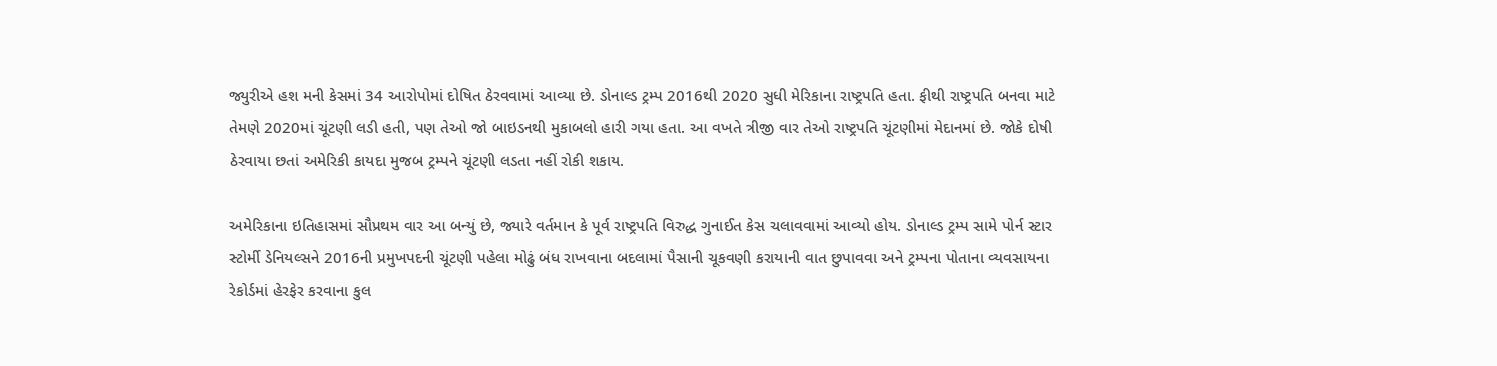જ્યુરીએ હશ મની કેસમાં 34 આરોપોમાં દોષિત ઠેરવવામાં આવ્યા છે. ડોનાલ્ડ ટ્રમ્પ 2016થી 2020 સુધી મેરિકાના રાષ્ટ્રપતિ હતા. ફીથી રાષ્ટ્રપતિ બનવા માટે તેમણે 2020માં ચૂંટણી લડી હતી, પણ તેઓ જો બાઇડનથી મુકાબલો હારી ગયા હતા. આ વખતે ત્રીજી વાર તેઓ રાષ્ટ્રપતિ ચૂંટણીમાં મેદાનમાં છે. જોકે દોષી ઠેરવાયા છતાં અમેરિકી કાયદા મુજબ ટ્રમ્પને ચૂંટણી લડતા નહીં રોકી શકાય.

અમેરિકાના ઇતિહાસમાં સૌપ્રથમ વાર આ બન્યું છે, જ્યારે વર્તમાન કે પૂર્વ રાષ્ટ્રપતિ વિરુદ્ધ ગુનાઈત કેસ ચલાવવામાં આવ્યો હોય. ડોનાલ્ડ ટ્રમ્પ સામે પોર્ન સ્ટાર સ્ટોર્મી ડેનિયલ્સને 2016ની પ્રમુખપદની ચૂંટણી પહેલા મોઢું બંધ રાખવાના બદલામાં પૈસાની ચૂકવણી કરાયાની વાત છુપાવવા અને ટ્રમ્પના પોતાના વ્યવસાયના રેકોર્ડમાં હેરફેર કરવાના કુલ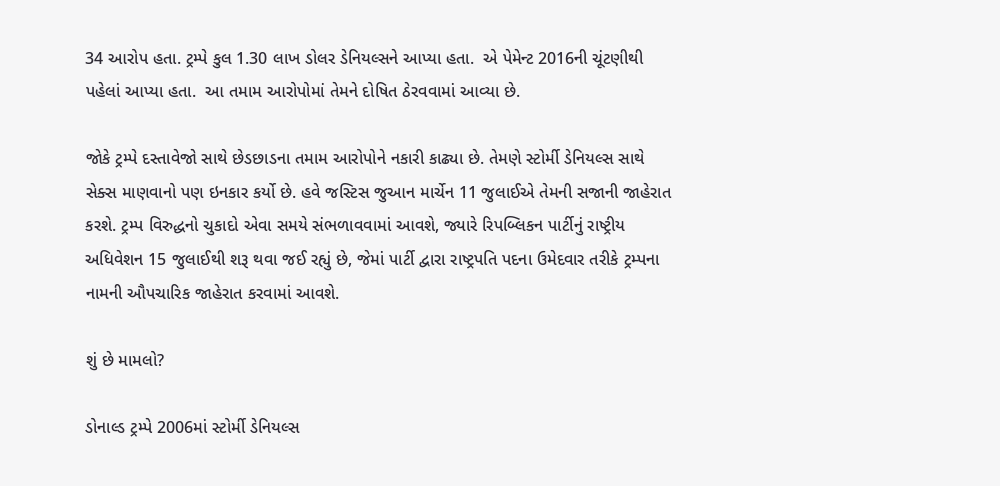34 આરોપ હતા. ટ્રમ્પે કુલ 1.30 લાખ ડોલર ડેનિયલ્સને આપ્યા હતા.  એ પેમેન્ટ 2016ની ચૂંટણીથી પહેલાં આપ્યા હતા.  આ તમામ આરોપોમાં તેમને દોષિત ઠેરવવામાં આવ્યા છે.

જોકે ટ્રમ્પે દસ્તાવેજો સાથે છેડછાડના તમામ આરોપોને નકારી કાઢ્યા છે. તેમણે સ્ટોર્મી ડેનિયલ્સ સાથે સેક્સ માણવાનો પણ ઇનકાર કર્યો છે. હવે જસ્ટિસ જુઆન માર્ચેન 11 જુલાઈએ તેમની સજાની જાહેરાત કરશે. ટ્રમ્પ વિરુદ્ધનો ચુકાદો એવા સમયે સંભળાવવામાં આવશે, જ્યારે રિપબ્લિકન પાર્ટીનું રાષ્ટ્રીય અધિવેશન 15 જુલાઈથી શરૂ થવા જઈ રહ્યું છે, જેમાં પાર્ટી દ્વારા રાષ્ટ્રપતિ પદના ઉમેદવાર તરીકે ટ્રમ્પના નામની ઔપચારિક જાહેરાત કરવામાં આવશે.

શું છે મામલો?

ડોનાલ્ડ ટ્રમ્પે 2006માં સ્ટોર્મી ડેનિયલ્સ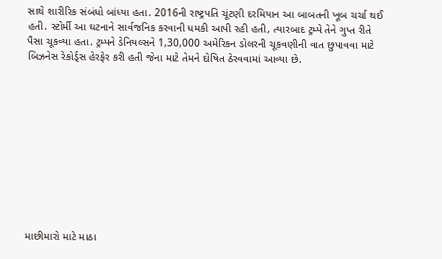સાથે શારીરિક સંબંધો બાંધ્યા હતા. 2016ની રાષ્ટ્રપતિ ચૂંટણી દરમિયાન આ બાબતની ખૂબ ચર્ચા થઈ હતી. સ્ટોર્મી આ ઘટનાને સાર્વજનિક કરવાની ધમકી આપી રહી હતી, ત્યારબાદ ટ્રમ્પે તેને ગુપ્ત રીતે પૈસા ચૂકવ્યા હતા. ટ્રમ્પને ડેનિયલ્સને 1,30,000 અમેરિકન ડોલરની ચૂકવણીની વાત છુપાવવા માટે બિઝનેસ રેકોર્ડ્સ હેરફેર કરી હતી જેના માટે તેમને દોષિત ઠેરવવામાં આવ્યા છે.











માછીમારો માટે માઠા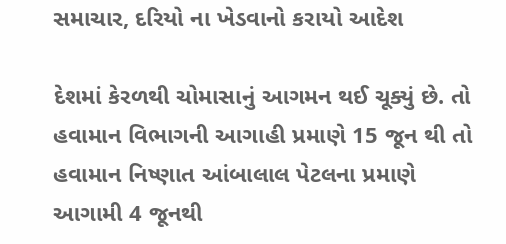સમાચાર, દરિયો ના ખેડવાનો કરાયો આદેશ

દેશમાં કેરળથી ચોમાસાનું આગમન થઈ ચૂક્યું છે. તો હવામાન વિભાગની આગાહી પ્રમાણે 15 જૂન થી તો હવામાન નિષ્ણાત આંબાલાલ પેટલના પ્રમાણે આગામી 4 જૂનથી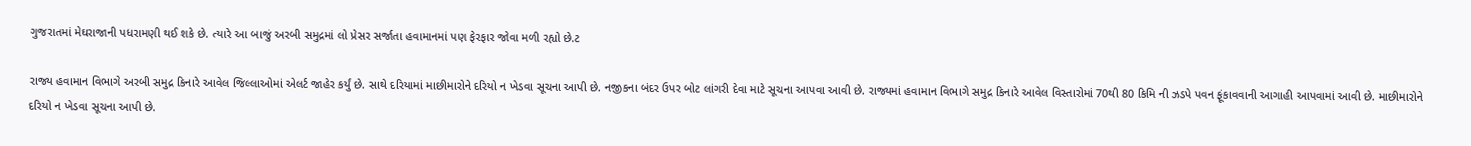ગુજરાતમાં મેઘરાજાની પધરામણી થઈ શકે છે. ત્યારે આ બાજું અરબી સમુદ્રમાં લો પ્રેસર સર્જાતા હવામાનમાં પણ ફેરફાર જોવા મળી રહ્યો છે.ટ

રાજ્ય હવામાન વિભાગે અરબી સમુદ્ર કિનારે આવેલ જિલ્લાઓમાં એલર્ટ જાહેર કર્યું છે. સાથે દરિયામાં માછીમારોને દરિયો ન ખેડવા સૂચના આપી છે. નજીકના બંદર ઉપર બોટ લાંગરી દેવા માટે સૂચના આપવા આવી છે. રાજ્યમાં હવામાન વિભાગે સમુદ્ર કિનારે આવેલ વિસ્તારોમાં 70થી 80 કિમિ ની ઝડપે પવન ફૂંકાવવાની આગાહી આપવામાં આવી છે. માછીમારોને દરિયો ન ખેડવા સૂચના આપી છે.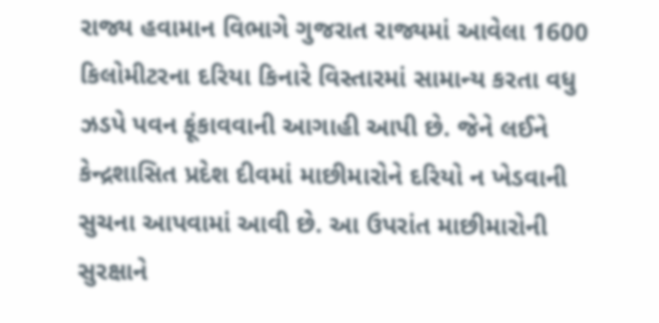રાજ્ય હવામાન વિભાગે ગુજરાત રાજ્યમાં આવેલા 1600 કિલોમીટરના દરિયા કિનારે વિસ્તારમાં સામાન્ય કરતા વધુ ઝડપે પવન ફૂંકાવવાની આગાહી આપી છે. જેને લઈને કેન્દ્રશાસિત પ્રદેશ દીવમાં માછીમારોને દરિયો ન ખેડવાની સુચના આપવામાં આવી છે. આ ઉપરાંત માછીમારોની સુરક્ષાને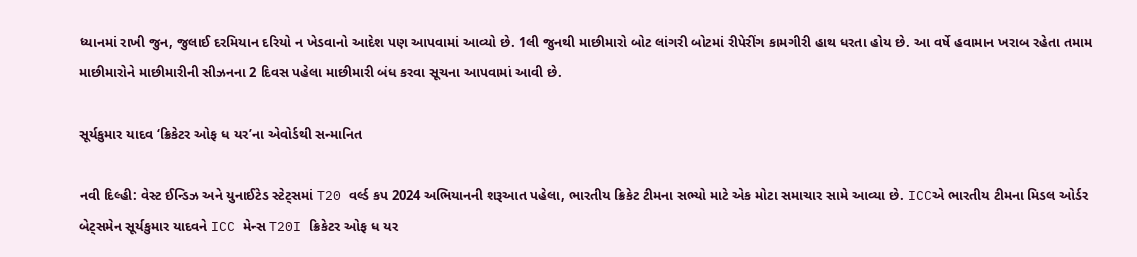ધ્યાનમાં રાખી જુન, જુલાઈ દરમિયાન દરિયો ન ખેડવાનો આદેશ પણ આપવામાં આવ્યો છે. 1લી જુનથી માછીમારો બોટ લાંગરી બોટમાં રીપેરીંગ કામગીરી હાથ ધરતા હોય છે. આ વર્ષે હવામાન ખરાબ રહેતા તમામ માછીમારોને માછીમારીની સીઝનના 2 દિવસ પહેલા માછીમારી બંધ કરવા સૂચના આપવામાં આવી છે.

સૂર્યકુમાર યાદવ ‘ક્રિકેટર ઓફ ધ યર’ના એવોર્ડથી સન્માનિત

નવી દિલ્હી: વેસ્ટ ઈન્ડિઝ અને યુનાઈટેડ સ્ટેટ્સમાં T20 વર્લ્ડ કપ 2024 અભિયાનની શરૂઆત પહેલા, ભારતીય ક્રિકેટ ટીમના સભ્યો માટે એક મોટા સમાચાર સામે આવ્યા છે. ICCએ ભારતીય ટીમના મિડલ ઓર્ડર બેટ્સમેન સૂર્યકુમાર યાદવને ICC મેન્સ T20I ક્રિકેટર ઓફ ધ યર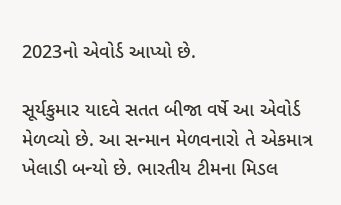2023નો એવોર્ડ આપ્યો છે.

સૂર્યકુમાર યાદવે સતત બીજા વર્ષે આ એવોર્ડ મેળવ્યો છે. આ સન્માન મેળવનારો તે એકમાત્ર ખેલાડી બન્યો છે. ભારતીય ટીમના મિડલ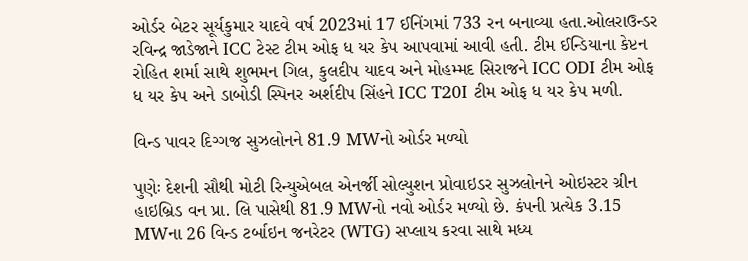ઓર્ડર બેટર સૂર્યકુમાર યાદવે વર્ષ 2023માં 17 ઈનિંગમાં 733 રન બનાવ્યા હતા.ઓલરાઉન્ડર રવિન્દ્ર જાડેજાને ICC ટેસ્ટ ટીમ ઓફ ધ યર કેપ આપવામાં આવી હતી. ટીમ ઈન્ડિયાના કેપ્ટન રોહિત શર્મા સાથે શુભમન ગિલ, કુલદીપ યાદવ અને મોહમ્મદ સિરાજને ICC ODI ટીમ ઓફ ધ યર કેપ અને ડાબોડી સ્પિનર અર્શદીપ સિંહને ICC T20I ટીમ ઓફ ધ યર કેપ મળી.

વિન્ડ પાવર દિગ્ગજ સુઝલોનને 81.9 MWનો ઓર્ડર મળ્યો

પુણેઃ દેશની સૌથી મોટી રિન્યુએબલ એનર્જી સોલ્યુશન પ્રોવાઇડર સુઝલોનને ઓઇસ્ટર ગ્રીન હાઇબ્રિડ વન પ્રા. લિ પાસેથી 81.9 MWનો નવો ઓર્ડર મળ્યો છે. કંપની પ્રત્યેક 3.15 MWના 26 વિન્ડ ટર્બાઇન જનરેટર (WTG) સપ્લાય કરવા સાથે મધ્ય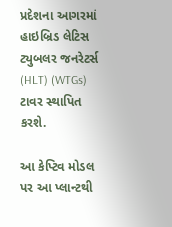પ્રદેશના આગરમાં હાઇબ્રિડ લેટિસ ટ્યુબલર જનરેટર્સ (HLT) (WTGs) ટાવર સ્થાપિત કરશે.

આ કેપ્ટિવ મોડલ પર આ પ્લાન્ટથી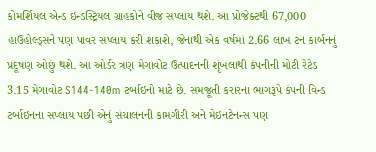કોમર્શિયલ એન્ડ ઇન્ડસ્ટ્રિયલ ગ્રાહકોને વીજ સપ્લાય થશે. આ પ્રોજેક્ટથી 67,000 હાઉહોલ્ડ્સને પણ પાવર સપ્લાય કરી શકાશે, જેનાથી એક વર્ષમાં 2.66 લાખ ટન કાર્બનનું પ્રદૂષણ ઓછું થશે. આ ઓર્ડર ત્રણ મેગાવોટ ઉત્પાદનની શૃંખલાથી કંપનીની મોટી રેટેડ 3.15 મેગાવોટ S144-140m ટર્બાઇનો માટે છે. સમજૂતી કરારના ભાગરૂપે કંપની વિન્ડ ટર્બાઇનના સપ્લાય પછી એનું સંચાલનની કામગીરી અને મેઇનટેનન્સ પણ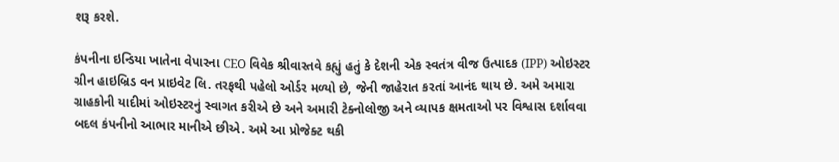શરૂ કરશે.

કંપનીના ઇન્ડિયા ખાતેના વેપારના CEO વિવેક શ્રીવાસ્તવે કહ્યું હતું કે દેશની એક સ્વતંત્ર વીજ ઉત્પાદક (IPP) ઓઇસ્ટર ગ્રીન હાઇબ્રિડ વન પ્રાઇવેટ લિ. તરફથી પહેલો ઓર્ડર મળ્યો છે, જેની જાહેરાત કરતાં આનંદ થાય છે. અમે અમારા ગ્રાહકોની યાદીમાં ઓઇસ્ટરનું સ્વાગત કરીએ છે અને અમારી ટેક્નોલોજી અને વ્યાપક ક્ષમતાઓ પર વિશ્વાસ દર્શાવવા બદલ કંપનીનો આભાર માનીએ છીએ. અમે આ પ્રોજેક્ટ થકી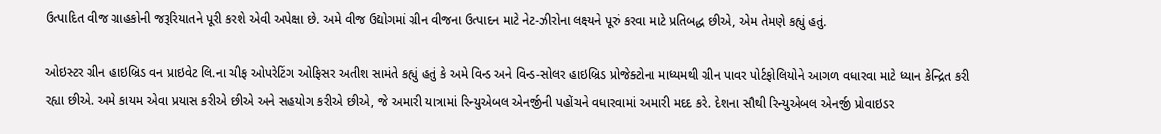ઉત્પાદિત વીજ ગ્રાહકોની જરૂરિયાતને પૂરી કરશે એવી અપેક્ષા છે. અમે વીજ ઉદ્યોગમાં ગ્રીન વીજના ઉત્પાદન માટે નેટ-ઝીરોના લક્ષ્યને પૂરું કરવા માટે પ્રતિબદ્ધ છીએ, એમ તેમણે કહ્યું હતું.

ઓઇસ્ટર ગ્રીન હાઇબ્રિડ વન પ્રાઇવેટ લિ.ના ચીફ ઓપરેટિંગ ઓફિસર અતીશ સામંતે કહ્યું હતું કે અમે વિન્ડ અને વિન્ડ-સોલર હાઇબ્રિડ પ્રોજેક્ટોના માધ્યમથી ગ્રીન પાવર પોર્ટફોલિયોને આગળ વધારવા માટે ધ્યાન કેન્દ્રિત કરી રહ્યા છીએ. અમે કાયમ એવા પ્રયાસ કરીએ છીએ અને સહયોગ કરીએ છીએ, જે અમારી યાત્રામાં રિન્યુએબલ એનર્જીની પહોંચને વધારવામાં અમારી મદદ કરે. દેશના સૌથી રિન્યુએબલ એનર્જી પ્રોવાઇડર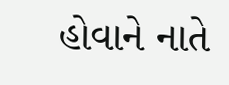હોવાને નાતે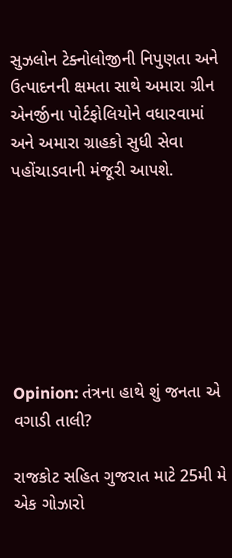સુઝલોન ટેક્નોલોજીની નિપુણતા અને ઉત્પાદનની ક્ષમતા સાથે અમારા ગ્રીન એનર્જીના પોર્ટફોલિયોને વધારવામાં અને અમારા ગ્રાહકો સુધી સેવા પહોંચાડવાની મંજૂરી આપશે.







Opinion: તંત્રના હાથે શું જનતા એ વગાડી તાલી?

રાજકોટ સહિત ગુજરાત માટે 25મી મે એક ગોઝારો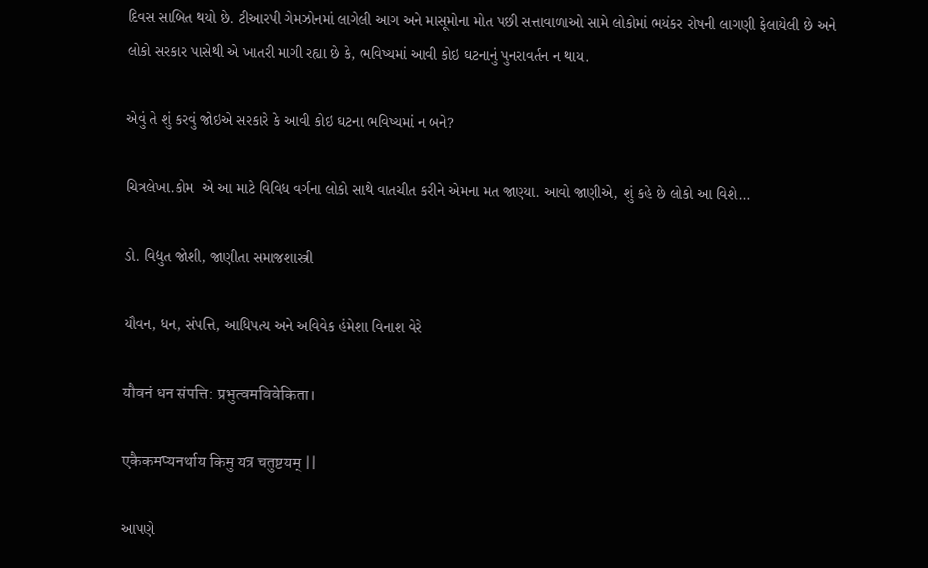દિવસ સાબિત થયો છે. ટીઆરપી ગેમઝોનમાં લાગેલી આગ અને માસૂમોના મોત પછી સત્તાવાળાઓ સામે લોકોમાં ભયંકર રોષની લાગણી ફેલાયેલી છે અને લોકો સરકાર પાસેથી એ ખાતરી માગી રહ્યા છે કે, ભવિષ્યમાં આવી કોઇ ઘટનાનું પુનરાવર્તન ન થાય.

એવું તે શું કરવું જોઇએ સરકારે કે આવી કોઇ ઘટના ભવિષ્યમાં ન બને?

ચિત્રલેખા.કોમ  એ આ માટે વિવિધ વર્ગના લોકો સાથે વાતચીત કરીને એમના મત જાણ્યા. આવો જાણીએ, શું કહે છે લોકો આ વિશે…

ડો. વિદ્યુત જોશી, જાણીતા સમાજશાસ્ત્રી

યૌવન, ધન, સંપત્તિ, આધિપત્ય અને અવિવેક હંમેશા વિનાશ વેરે

यौवनं धन संपत्ति: प्रभुत्वमविवेकिता।

एकैकमप्यनर्थाय किमु यत्र चतुष्टयम् ||

આપણે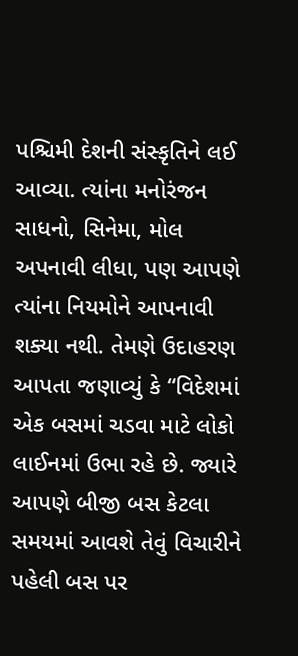પશ્ચિમી દેશની સંસ્કૃતિને લઈ આવ્યા. ત્યાંના મનોરંજન સાધનો, સિનેમા, મોલ અપનાવી લીધા, પણ આપણે ત્યાંના નિયમોને આપનાવી શક્યા નથી. તેમણે ઉદાહરણ આપતા જણાવ્યું કે “વિદેશમાં એક બસમાં ચડવા માટે લોકો લાઈનમાં ઉભા રહે છે. જ્યારે આપણે બીજી બસ કેટલા સમયમાં આવશે તેવું વિચારીને પહેલી બસ પર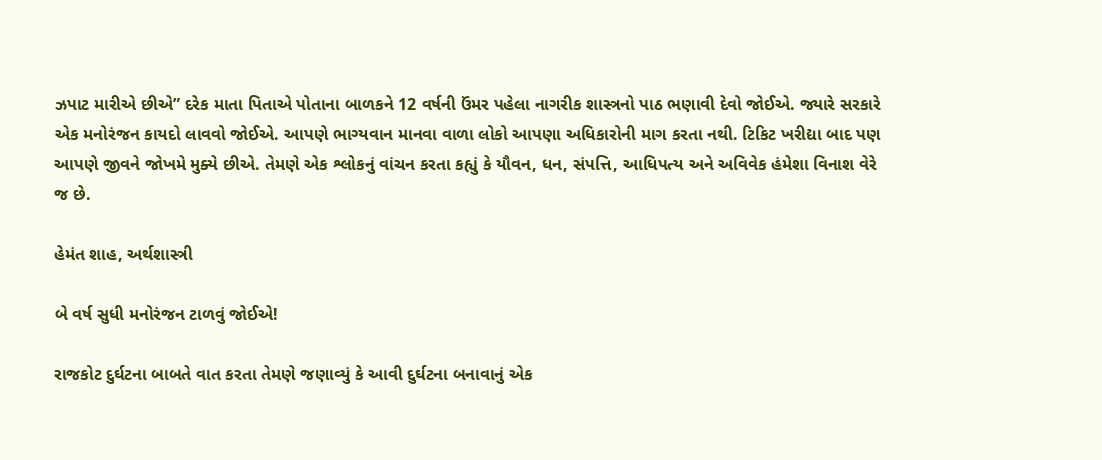ઝપાટ મારીએ છીએ” દરેક માતા પિતાએ પોતાના બાળકને 12 વર્ષની ઉંમર પહેલા નાગરીક શાસ્ત્રનો પાઠ ભણાવી દેવો જોઈએ. જ્યારે સરકારે એક મનોરંજન કાયદો લાવવો જોઈએ. આપણે ભાગ્યવાન માનવા વાળા લોકો આપણા અધિકારોની માગ કરતા નથી. ટિકિટ ખરીદ્યા બાદ પણ આપણે જીવને જોખમે મુક્યે છીએ. તેમણે એક શ્લોકનું વાંચન કરતા કહ્યું કે યૌવન, ધન, સંપત્તિ, આધિપત્ય અને અવિવેક હંમેશા વિનાશ વેરે જ છે.

હેમંત શાહ, અર્થશાસ્ત્રી

બે વર્ષ સુધી મનોરંજન ટાળવું જોઈએ!

રાજકોટ દુર્ઘટના બાબતે વાત કરતા તેમણે જણાવ્યું કે આવી દુર્ઘટના બનાવાનું એક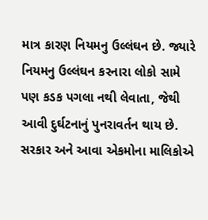માત્ર કારણ નિયમનુ ઉલ્લંઘન છે. જ્યારે નિયમનુ ઉલ્લંઘન કરનારા લોકો સામે પણ કડક પગલા નથી લેવાતા, જેથી આવી દુર્ઘટનાનું પુનરાવર્તન થાય છે. સરકાર અને આવા એકમોના માલિકોએ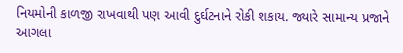નિયમોની કાળજી રાખવાથી પણ આવી દુર્ઘટનાને રોકી શકાય. જ્યારે સામાન્ય પ્રજાને આગલા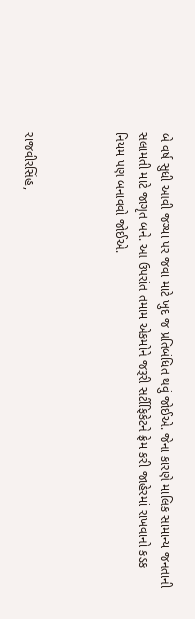બે વર્ષ સુધી આવી જગ્યા પર જવા માટે ખુદ જ પ્રતિબંધિત થવું જોઈએ. જેના કારણે માલિક સામાન્ય જનતાની સલામતી માટે જાગૃત બને. આ ઉપરાંત તમામ એકમોને જરૂરી સર્ટીફિકેટને ફ્રેમ કરી જાહેરમાં રાખવાનો કડક નિયમ પણ બનાવવો જોઈએ.



રાજવીરસિંહ,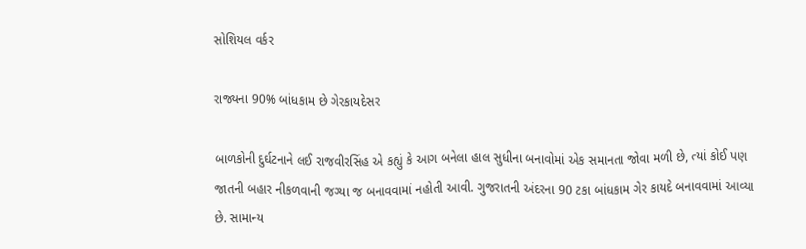સોશિયલ વર્કર

રાજ્યના 90% બાંધકામ છે ગેરકાયદેસર

બાળકોની દુર્ઘટનાને લઈ રાજવીરસિંહ એ કહ્યું કે આગ બનેલા હાલ સુધીના બનાવોમાં એક સમાનતા જોવા મળી છે, ત્યાં કોઈ પણ જાતની બહાર નીકળવાની જગ્યા જ બનાવવામાં નહોતી આવી. ગુજરાતની અંદરના 90 ટકા બાંધકામ ગેર કાયદે બનાવવામાં આવ્યા છે. સામાન્ય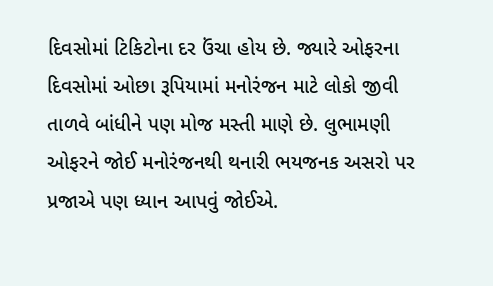દિવસોમાં ટિકિટોના દર ઉંચા હોય છે. જ્યારે ઓફરના દિવસોમાં ઓછા રૂપિયામાં મનોરંજન માટે લોકો જીવી તાળવે બાંધીને પણ મોજ મસ્તી માણે છે. લુભામણી ઓફરને જોઈ મનોરંજનથી થનારી ભયજનક અસરો પર પ્રજાએ પણ ધ્યાન આપવું જોઈએ.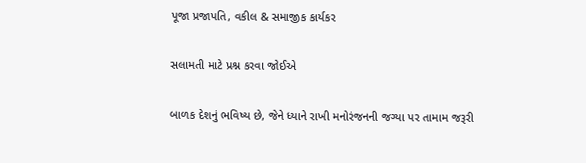પૂજા પ્રજાપતિ, વકીલ & સમાજીક કાર્યકર

સલામતી માટે પ્રશ્ન કરવા જોઈએ

બાળક દેશનું ભવિષ્ય છે, જેને ધ્યાને રાખી મનોરંજનની જગ્યા પર તામામ જરૂરી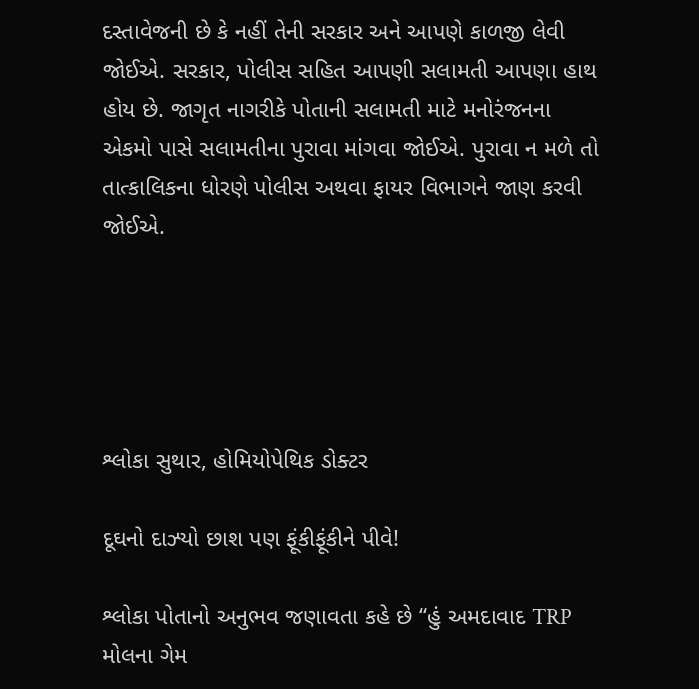દસ્તાવેજની છે કે નહીં તેની સરકાર અને આપણે કાળજી લેવી જોઈએ. સરકાર, પોલીસ સહિત આપણી સલામતી આપણા હાથ હોય છે. જાગૃત નાગરીકે પોતાની સલામતી માટે મનોરંજનના એકમો પાસે સલામતીના પુરાવા માંગવા જોઈએ. પુરાવા ન મળે તો તાત્કાલિકના ધોરણે પોલીસ અથવા ફાયર વિભાગને જાણ કરવી જોઈએ.





શ્લોકા સુથાર, હોમિયોપેથિક ડોક્ટર

દૂઘનો દાઝ્યો છાશ પણ ફૂંકીફૂંકીને પીવે!

શ્લોકા પોતાનો અનુભવ જણાવતા કહે છે “હું અમદાવાદ TRP મોલના ગેમ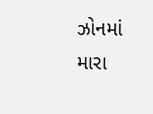ઝોનમાં મારા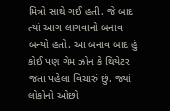મિત્રો સાથે ગઈ હતી. જે બાદ ત્યાં આગ લાગવાનો બનાવ બન્યો હતો. આ બનાવ બાદ હું કોઈ પણ ગેમ ઝોન કે થિયેટર જતા પહેલા વિચારું છું. જ્યાં લોકોનો ઓછો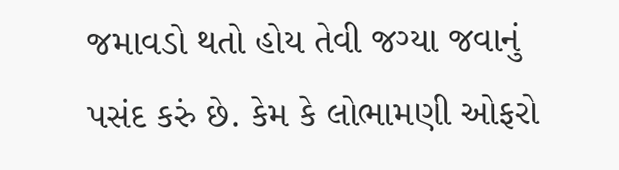જમાવડો થતો હોય તેવી જગ્યા જવાનું પસંદ કરું છે. કેમ કે લોભામણી ઓફરો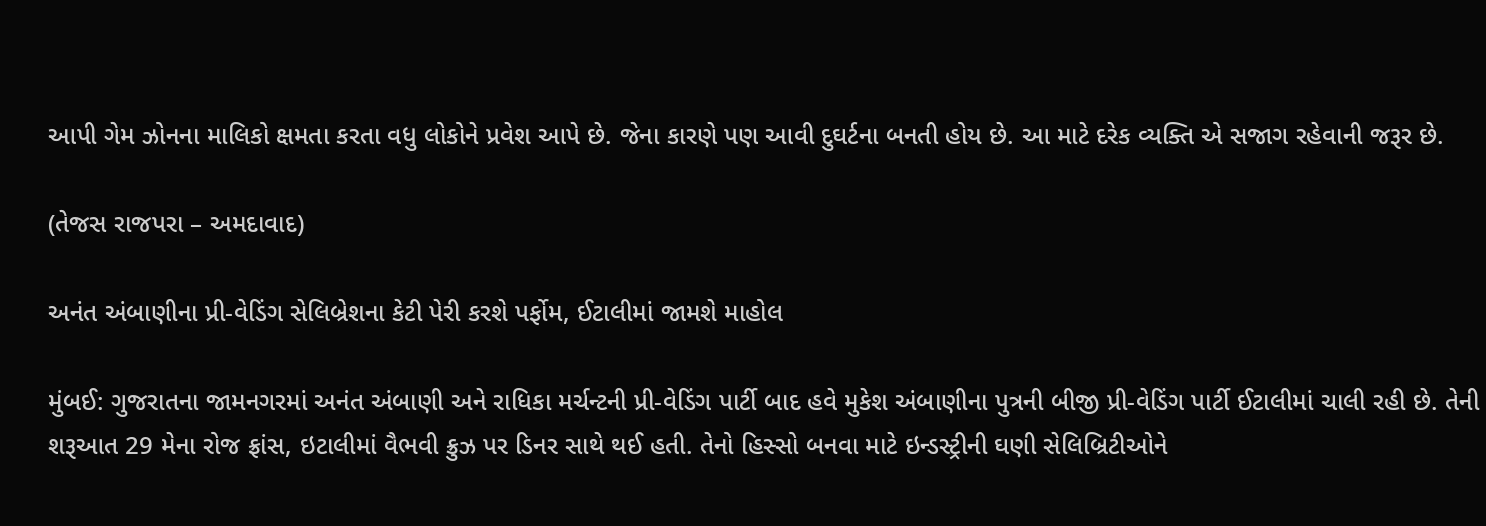આપી ગેમ ઝોનના માલિકો ક્ષમતા કરતા વધુ લોકોને પ્રવેશ આપે છે. જેના કારણે પણ આવી દુઘર્ટના બનતી હોય છે. આ માટે દરેક વ્યક્તિ એ સજાગ રહેવાની જરૂર છે.

(તેજસ રાજપરા – અમદાવાદ)

અનંત અંબાણીના પ્રી-વેડિંગ સેલિબ્રેશના કેટી પેરી કરશે પર્ફોમ, ઈટાલીમાં જામશે માહોલ

મુંબઈ: ગુજરાતના જામનગરમાં અનંત અંબાણી અને રાધિકા મર્ચન્ટની પ્રી-વેડિંગ પાર્ટી બાદ હવે મુકેશ અંબાણીના પુત્રની બીજી પ્રી-વેડિંગ પાર્ટી ઈટાલીમાં ચાલી રહી છે. તેની શરૂઆત 29 મેના રોજ ફ્રાંસ, ઇટાલીમાં વૈભવી ક્રુઝ પર ડિનર સાથે થઈ હતી. તેનો હિસ્સો બનવા માટે ઇન્ડસ્ટ્રીની ઘણી સેલિબ્રિટીઓને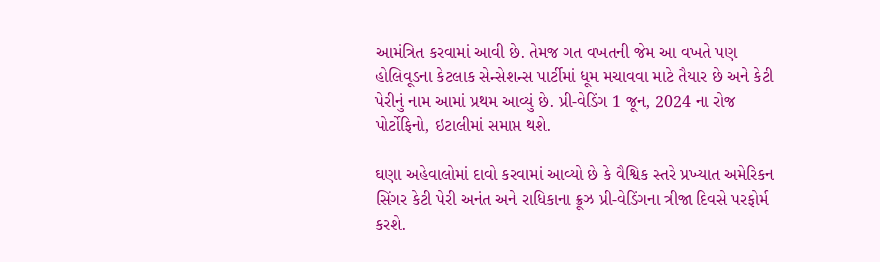આમંત્રિત કરવામાં આવી છે. તેમજ ગત વખતની જેમ આ વખતે પણ હોલિવૂડના કેટલાક સેન્સેશન્સ પાર્ટીમાં ધૂમ મચાવવા માટે તૈયાર છે અને કેટી પેરીનું નામ આમાં પ્રથમ આવ્યું છે. પ્રી-વેડિંગ 1 જૂન, 2024 ના રોજ પોર્ટોફિનો, ઇટાલીમાં સમાપ્ત થશે.

ઘણા અહેવાલોમાં દાવો કરવામાં આવ્યો છે કે વૈશ્વિક સ્તરે પ્રખ્યાત અમેરિકન સિંગર કેટી પેરી અનંત અને રાધિકાના ક્રૂઝ પ્રી-વેડિંગના ત્રીજા દિવસે પરફોર્મ કરશે.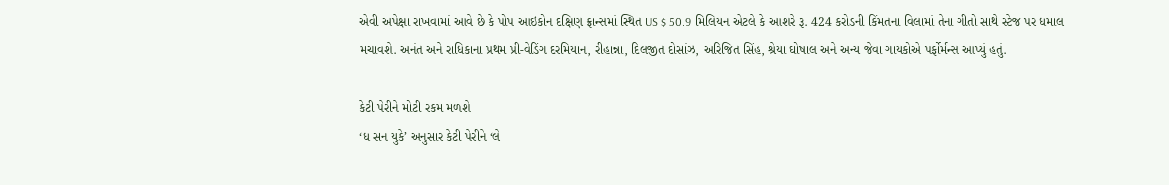એવી અપેક્ષા રાખવામાં આવે છે કે પોપ આઇકોન દક્ષિણ ફ્રાન્સમાં સ્થિત US $ 50.9 મિલિયન એટલે કે આશરે રૂ. 424 કરોડની કિંમતના વિલામાં તેના ગીતો સાથે સ્ટેજ પર ધમાલ મચાવશે. અનંત અને રાધિકાના પ્રથમ પ્રી-વેડિંગ દરમિયાન, રીહાન્ના, દિલજીત દોસાંઝ, અરિજિત સિંહ, શ્રેયા ઘોષાલ અને અન્ય જેવા ગાયકોએ પર્ફોર્મન્સ આપ્યું હતું.

કેટી પેરીને મોટી રકમ મળશે
‘ધ સન યુકે’ અનુસાર કેટી પેરીને ‘લે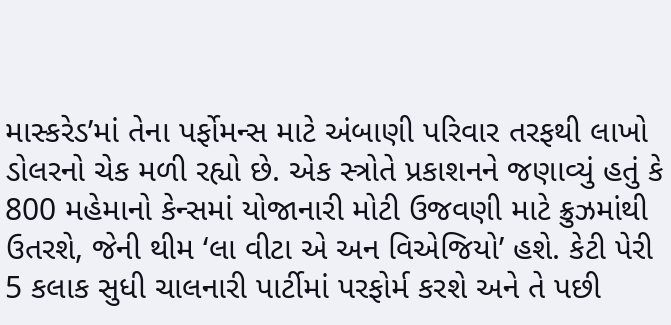માસ્કરેડ’માં તેના પર્ફોમન્સ માટે અંબાણી પરિવાર તરફથી લાખો ડોલરનો ચેક મળી રહ્યો છે. એક સ્ત્રોતે પ્રકાશનને જણાવ્યું હતું કે 800 મહેમાનો કેન્સમાં યોજાનારી મોટી ઉજવણી માટે ક્રુઝમાંથી ઉતરશે, જેની થીમ ‘લા વીટા એ અન વિએજિયો’ હશે. કેટી પેરી 5 કલાક સુધી ચાલનારી પાર્ટીમાં પરફોર્મ કરશે અને તે પછી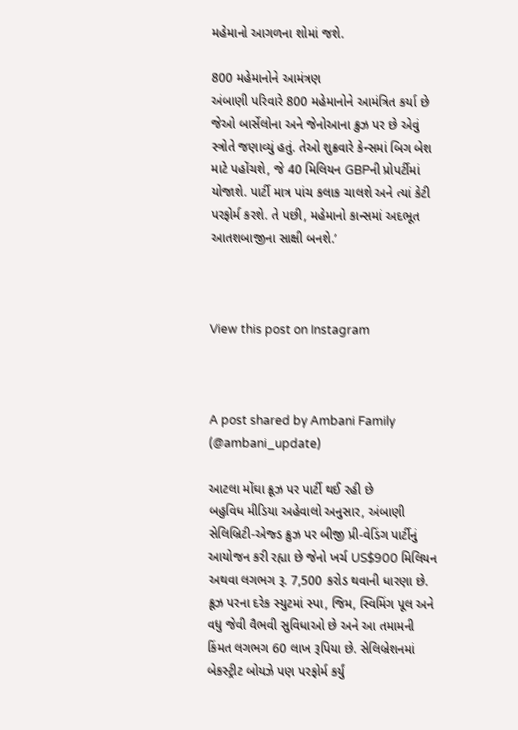મહેમાનો આગળના શોમાં જશે.

800 મહેમાનોને આમંત્રણ
અંબાણી પરિવારે 800 મહેમાનોને આમંત્રિત કર્યા છે જેઓ બાર્સેલોના અને જેનોઆના ક્રુઝ પર છે એવું સ્ત્રોતે જણાવ્યું હતું. તેઓ શુક્રવારે કેન્સમાં બિગ બેશ માટે પહોંચશે, જે 40 મિલિયન GBPની પ્રોપર્ટીમાં યોજાશે. પાર્ટી માત્ર પાંચ કલાક ચાલશે અને ત્યાં કેટી પરફોર્મ કરશે. તે પછી, મહેમાનો કાન્સમાં અદભૂત આતશબાજીના સાક્ષી બનશે.’



View this post on Instagram



A post shared by Ambani Family (@ambani_update)

આટલા મોંઘા ક્રૂઝ પર પાર્ટી થઈ રહી છે
બહુવિધ મીડિયા અહેવાલો અનુસાર, અંબાણી સેલિબ્રિટી-એજ્ડ ક્રુઝ પર બીજી પ્રી-વેડિંગ પાર્ટીનું આયોજન કરી રહ્યા છે જેનો ખર્ચ US$900 મિલિયન અથવા લગભગ રૂ. 7,500 કરોડ થવાની ધારણા છે. ક્રૂઝ પરના દરેક સ્યુટમાં સ્પા, જિમ, સ્વિમિંગ પૂલ અને વધુ જેવી વૈભવી સુવિધાઓ છે અને આ તમામની કિંમત લગભગ 60 લાખ રૂપિયા છે. સેલિબ્રેશનમાં બેકસ્ટ્રીટ બોયઝે પણ પરફોર્મ કર્યું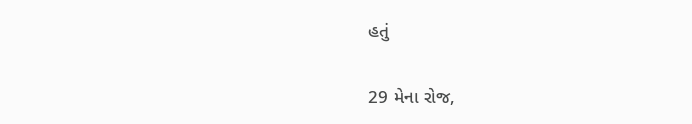હતું

29 મેના રોજ,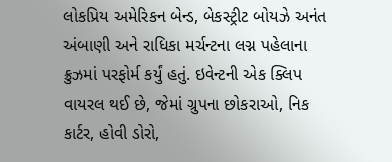લોકપ્રિય અમેરિકન બેન્ડ, બેકસ્ટ્રીટ બોયઝે અનંત અંબાણી અને રાધિકા મર્ચન્ટના લગ્ન પહેલાના ક્રુઝમાં પરફોર્મ કર્યું હતું. ઇવેન્ટની એક ક્લિપ વાયરલ થઈ છે, જેમાં ગ્રુપના છોકરાઓ, નિક કાર્ટર, હોવી ડોરો,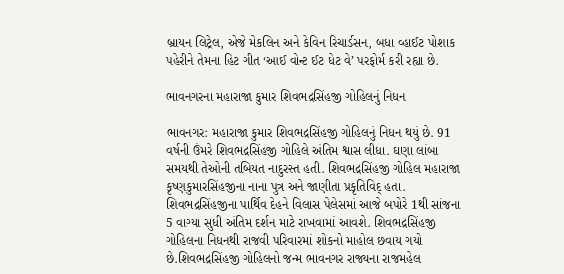બ્રાયન લિટ્રેલ, એજે મેકલિન અને કેવિન રિચાર્ડસન, બધા વ્હાઈટ પોશાક પહેરીને તેમના હિટ ગીત ‘આઈ વોન્ટ ઈટ ધેટ વે’ પરફોર્મ કરી રહ્યા છે.

ભાવનગરના મહારાજા કુમાર શિવભદ્રસિંહજી ગોહિલનું નિધન

ભાવનગર: મહારાજા કુમાર શિવભદ્રસિંહજી ગોહિલનું નિધન થયું છે. 91 વર્ષની ઉંમરે શિવભદ્રસિંહજી ગોહિલે અંતિમ શ્વાસ લીધા. ઘણા લાંબા સમયથી તેઓની તબિયત નાદુરસ્ત હતી. શિવભદ્રસિંહજી ગોહિલ મહારાજા કૃષ્ણકુમારસિંહજીના નાના પુત્ર અને જાણીતા પ્રકૃતિવિદ્ હતા. શિવભદ્રસિંહજીના પાર્થિવ દેહને વિલાસ પેલેસમાં આજે બપોરે 1થી સાંજના 5 વાગ્યા સુધી અંતિમ દર્શન માટે રાખવામાં આવશે. શિવભદ્રસિંહજી ગોહિલના નિધનથી રાજવી પરિવારમાં શોકનો માહોલ છવાય ગયો છે.શિવભદ્રસિંહજી ગોહિલનો જન્મ ભાવનગર રાજ્યના રાજમહેલ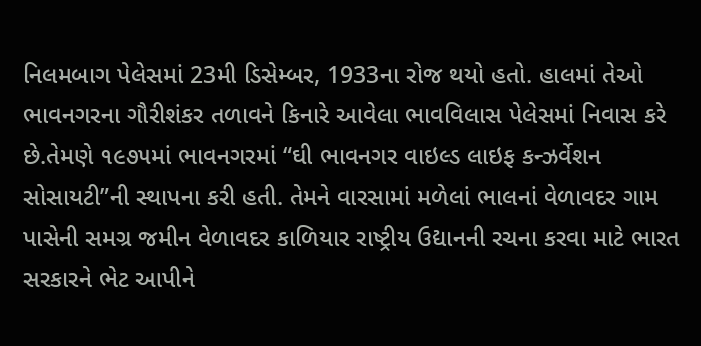નિલમબાગ પેલેસમાં 23મી ડિસેમ્બર, 1933ના રોજ થયો હતો. હાલમાં તેઓ ભાવનગરના ગૌરીશંકર તળાવને કિનારે આવેલા ભાવવિલાસ પેલેસમાં નિવાસ કરે છે.તેમણે ૧૯૭૫માં ભાવનગરમાં “ઘી ભાવનગર વાઇલ્ડ લાઇફ કન્ઝર્વેશન સોસાયટી”ની સ્થાપના કરી હતી. તેમને વારસામાં મળેલાં ભાલનાં વેળાવદર ગામ પાસેની સમગ્ર જમીન વેળાવદર કાળિયાર રાષ્ટ્રીય ઉદ્યાનની રચના કરવા માટે ભારત સરકારને ભેટ આપીને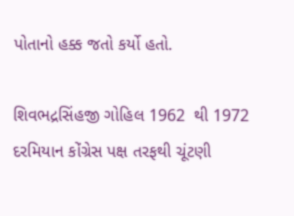પોતાનો હક્ક જતો કર્યો હતો.

શિવભદ્રસિંહજી ગોહિલ 1962  થી 1972  દરમિયાન કોંગ્રેસ પક્ષ તરફથી ચૂંટણી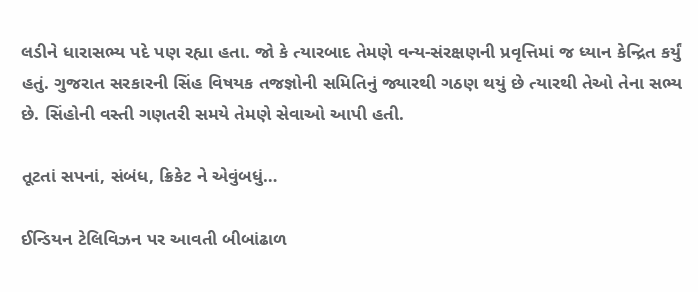લડીને ધારાસભ્ય પદે પણ રહ્યા હતા. જો કે ત્યારબાદ તેમણે વન્ય-સંરક્ષણની પ્રવૃત્તિમાં જ ધ્યાન કેન્દ્રિત કર્યું હતું. ગુજરાત સરકારની સિંહ વિષયક તજજ્ઞોની સમિતિનું જ્યારથી ગઠણ થયું છે ત્યારથી તેઓ તેના સભ્ય છે. સિંહોની વસ્તી ગણતરી સમયે તેમણે સેવાઓ આપી હતી.

તૂટતાં સપનાં, સંબંધ, ક્રિકેટ ને એવુંબધું…

ઈન્ડિયન ટેલિવિઝન પર આવતી બીબાંઢાળ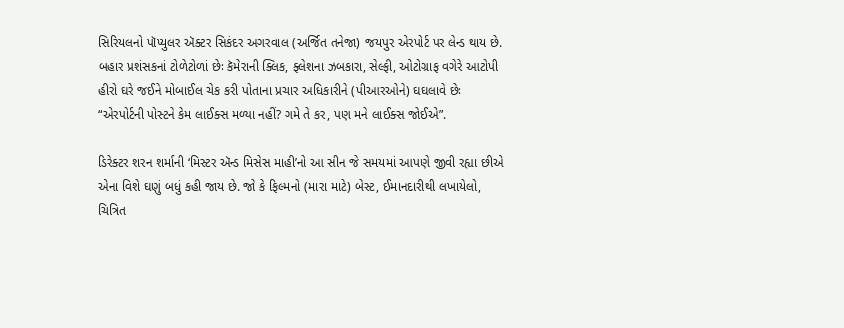સિરિયલનો પૉપ્યુલર ઍક્ટર સિકંદર અગરવાલ (અર્જિત તનેજા) જયપુર એરપોર્ટ પર લેન્ડ થાય છે. બહાર પ્રશંસકનાં ટોળેટોળાં છેઃ કૅમેરાની ક્લિક, ફ્લેશના ઝબકારા, સેલ્ફી, ઓટોગ્રાફ વગેરે આટોપી હીરો ઘરે જઈને મોબાઈલ ચેક કરી પોતાના પ્રચાર અધિકારીને (પીઆરઓને) ઘઘલાવે છેઃ “એરપોર્ટની પોસ્ટને કેમ લાઈક્સ મળ્યા નહીં? ગમે તે કર, પણ મને લાઈક્સ જોઈએ”.

ડિરેક્ટર શરન શર્માની ‘મિસ્ટર ઍન્ડ મિસેસ માહી’નો આ સીન જે સમયમાં આપણે જીવી રહ્યા છીએ એના વિશે ઘણું બધું કહી જાય છે. જો કે ફિલ્મનો (મારા માટે) બેસ્ટ, ઈમાનદારીથી લખાયેલો, ચિત્રિત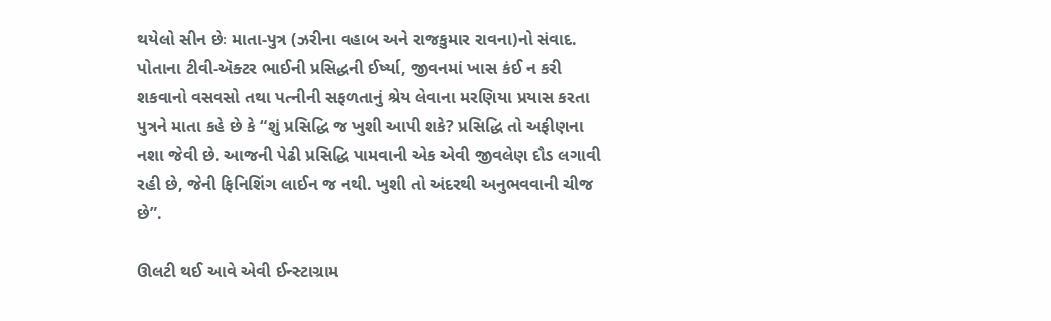થયેલો સીન છેઃ માતા-પુત્ર (ઝરીના વહાબ અને રાજકુમાર રાવના)નો સંવાદ. પોતાના ટીવી-ઍક્ટર ભાઈની પ્રસિદ્ધની ઈર્ષ્યા, જીવનમાં ખાસ કંઈ ન કરી શકવાનો વસવસો તથા પત્નીની સફળતાનું શ્રેય લેવાના મરણિયા પ્રયાસ કરતા પુત્રને માતા કહે છે કે “શું પ્રસિદ્ધિ જ ખુશી આપી શકે? પ્રસિદ્ધિ તો અફીણના નશા જેવી છે. આજની પેઢી પ્રસિદ્ધિ પામવાની એક એવી જીવલેણ દૌડ લગાવી રહી છે, જેની ફિનિશિંગ લાઈન જ નથી. ખુશી તો અંદરથી અનુભવવાની ચીજ છે”.

ઊલટી થઈ આવે એવી ઈન્સ્ટાગ્રામ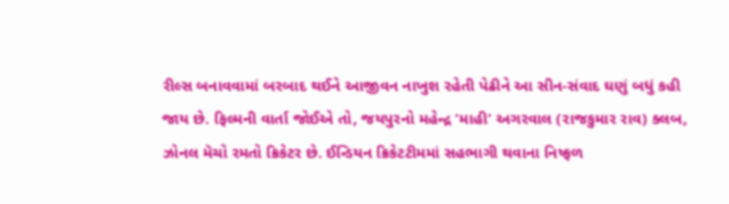રીલ્સ બનાવવામાં બરબાદ થઈને આજીવન નાખુશ રહેતી પેઢીને આ સીન-સંવાદ ઘણું બધું કહી જાય છે. ફિલ્મની વાર્તા જોઈએ તો, જયપુરનો મહેન્દ્ર ‘માહી’ અગરવાલ (રાજકુમાર રાવ) ક્લબ, ઝોનલ મૅચો રમતો ક્રિકેટર છે. ઈન્ડિયન ક્રિકેટટીમમાં સહભાગી થવાના નિષ્ફળ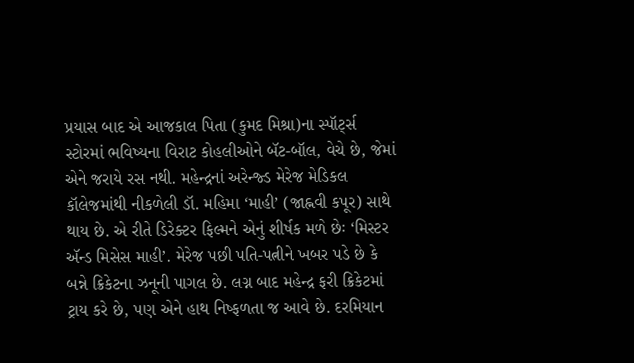પ્રયાસ બાદ એ આજકાલ પિતા (કુમદ મિશ્રા)ના સ્પૉર્ટ્સ સ્ટોરમાં ભવિષ્યના વિરાટ કોહલીઓને બૅટ-બૉલ, વેચે છે, જેમાં એને જરાયે રસ નથી. મહેન્દ્રનાં અરેન્જ્ડ મેરેજ મેડિકલ કૉલેજમાંથી નીકળેલી ડૉ. મહિમા ‘માહી’ (જાહ્નવી કપૂર) સાથે થાય છે. એ રીતે ડિરેક્ટર ફિલ્મને એનું શીર્ષક મળે છેઃ ‘મિસ્ટર ઍન્ડ મિસેસ માહી’. મેરેજ પછી પતિ-પત્નીને ખબર પડે છે કે બન્ને ક્રિકેટના ઝનૂની પાગલ છે. લગ્ન બાદ મહેન્દ્ર ફરી ક્રિકેટમાં ટ્રાય કરે છે, પણ એને હાથ નિષ્ફળતા જ આવે છે. દરમિયાન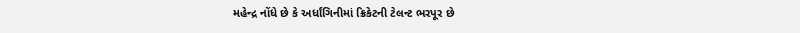મહેન્દ્ર નોંધે છે કે અર્ધાંગિનીમાં ક્રિકેટની ટેલન્ટ ભરપૂર છે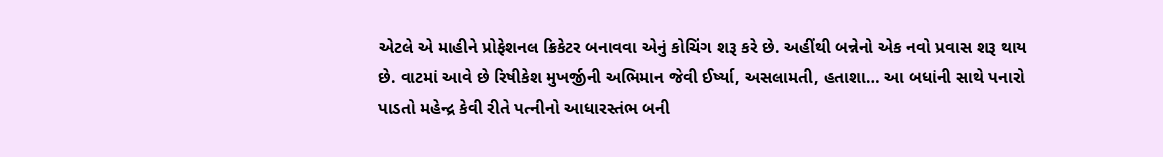એટલે એ માહીને પ્રોફેશનલ ક્રિકેટર બનાવવા એનું કોચિંગ શરૂ કરે છે. અહીંથી બન્નેનો એક નવો પ્રવાસ શરૂ થાય છે. વાટમાં આવે છે રિષીકેશ મુખર્જીની અભિમાન જેવી ઈર્ષ્યા, અસલામતી, હતાશા… આ બધાંની સાથે પનારો પાડતો મહેન્દ્ર કેવી રીતે પત્નીનો આધારસ્તંભ બની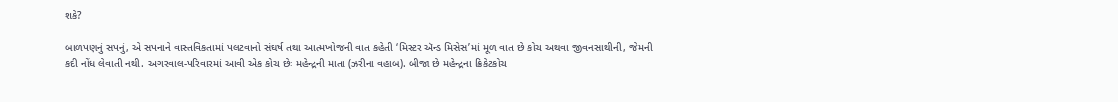શકે?

બાળપણનું સપનું, એ સપનાને વાસ્તવિકતામાં પલટવાનો સંઘર્ષ તથા આત્મખોજની વાત કહેતી ‘મિસ્ટર ઍન્ડ મિસેસ’માં મૂળ વાત છે કોચ અથવા જીવનસાથીની, જેમની કદી નોંધ લેવાતી નથી. અગરવાલ-પરિવારમાં આવી એક કોચ છેઃ મહેન્દ્રની માતા (ઝરીના વહાબ). બીજા છે મહેન્દ્રના ક્રિકેટકોચ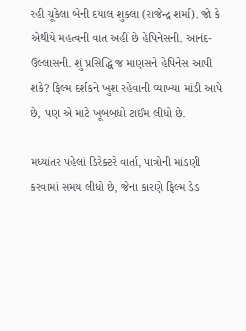રહી ચૂકેલા બેની દયાલ શુક્લા (રાજેન્દ્ર શર્મા). જો કે એથીયે મહત્વની વાત અહીં છે હેપિનેસની. આનંદ-ઉલ્લાસની. શું પ્રસિદ્ધિ જ માણસને હેપિનેસ આપી શકે? ફિલ્મ દર્શકને ખુશ રહેવાની વ્યાખ્યા માંડી આપે છે, પણ એ માટે ખૂબબધો ટાઈમ લીધો છે.

મધ્યાંતર પહેલાં ડિરેક્ટરે વાર્તા, પાત્રોની માંડણી કરવામાં સમય લીધો છે, જેના કારણે ફિલ્મ ડેડ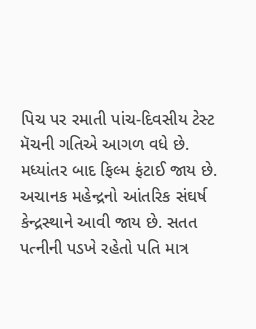પિચ પર રમાતી પાંચ-દિવસીય ટેસ્ટ મૅચની ગતિએ આગળ વધે છે. મધ્યાંતર બાદ ફિલ્મ ફંટાઈ જાય છે. અચાનક મહેન્દ્રનો આંતરિક સંઘર્ષ કેન્દ્રસ્થાને આવી જાય છે. સતત પત્નીની પડખે રહેતો પતિ માત્ર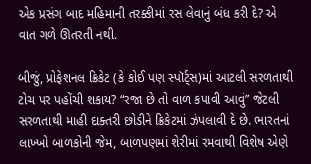એક પ્રસંગ બાદ મહિમાની તરક્કીમાં રસ લેવાનું બંધ કરી દે? એ વાત ગળે ઊતરતી નથી.

બીજું, પ્રોફેશનલ ક્રિકેટ (કે કોઈ પણ સ્પૉર્ટ્સ)માં આટલી સરળતાથી ટોચ પર પહોંચી શકાય? “રજા છે તો વાળ કપાવી આવું” જેટલી સરળતાથી માહી દાક્તરી છોડીને ક્રિકેટમાં ઝંપલાવી દે છે. ભારતનાં લાખ્ખો બાળકોની જેમ, બાળપણમાં શેરીમાં રમવાથી વિશેષ એણે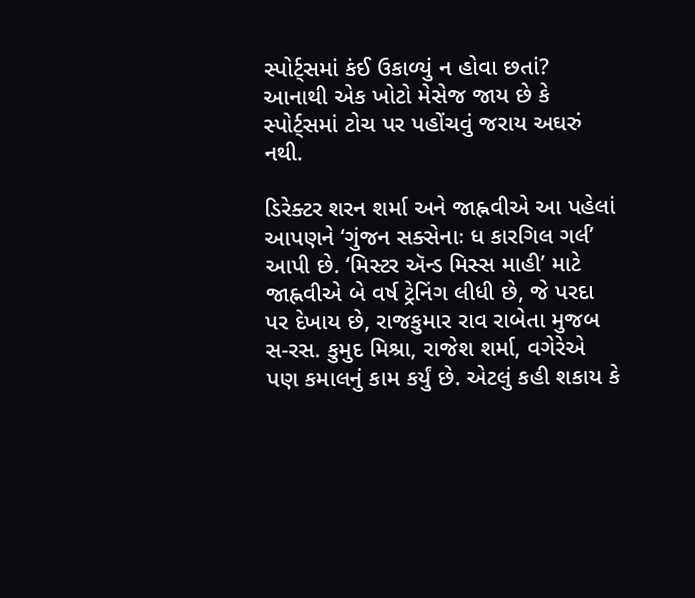સ્પોર્ટ્સમાં કંઈ ઉકાળ્યું ન હોવા છતાં? આનાથી એક ખોટો મેસેજ જાય છે કે સ્પોર્ટ્સમાં ટોચ પર પહોંચવું જરાય અઘરું નથી.

ડિરેક્ટર શરન શર્મા અને જાહ્નવીએ આ પહેલાં આપણને ‘ગુંજન સક્સેનાઃ ધ કારગિલ ગર્લ’ આપી છે. ‘મિસ્ટર ઍન્ડ મિસ્સ માહી’ માટે જાહ્નવીએ બે વર્ષ ટ્રેનિંગ લીધી છે, જે પરદા પર દેખાય છે, રાજકુમાર રાવ રાબેતા મુજબ સ-રસ. કુમુદ મિશ્રા, રાજેશ શર્મા, વગેરેએ પણ કમાલનું કામ કર્યું છે. એટલું કહી શકાય કે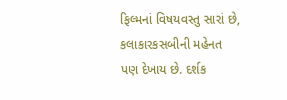ફિલ્મનાં વિષયવસ્તુ સારાં છે, કલાકારકસબીની મહેનત પણ દેખાય છે. દર્શક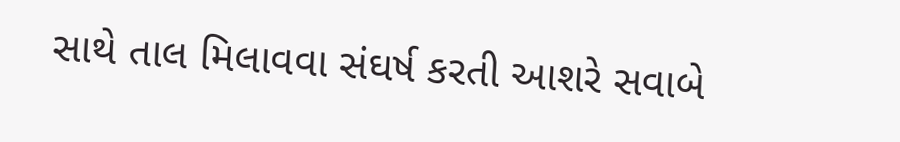સાથે તાલ મિલાવવા સંઘર્ષ કરતી આશરે સવાબે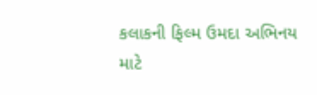કલાકની ફિલ્મ ઉમદા અભિનય માટે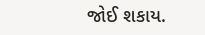જોઈ શકાય.